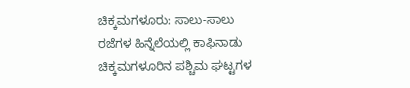ಚಿಕ್ಕಮಗಳೂರು: ಸಾಲು-ಸಾಲು ರಜೆಗಳ ಹಿನ್ನೆಲೆಯಲ್ಲಿ ಕಾಫಿನಾಡು ಚಿಕ್ಕಮಗಳೂರಿನ ಪಶ್ಚಿಮ ಘಟ್ಟಗಳ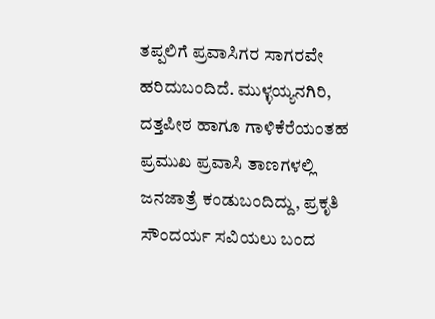ತಪ್ಪಲಿಗೆ ಪ್ರವಾಸಿಗರ ಸಾಗರವೇ ಹರಿದುಬಂದಿದೆ. ಮುಳ್ಳಯ್ಯನಗಿರಿ, ದತ್ತಪೀಠ ಹಾಗೂ ಗಾಳಿಕೆರೆಯಂತಹ ಪ್ರಮುಖ ಪ್ರವಾಸಿ ತಾಣಗಳಲ್ಲಿ ಜನಜಾತ್ರೆ ಕಂಡುಬಂದಿದ್ದು, ಪ್ರಕೃತಿ ಸೌಂದರ್ಯ ಸವಿಯಲು ಬಂದ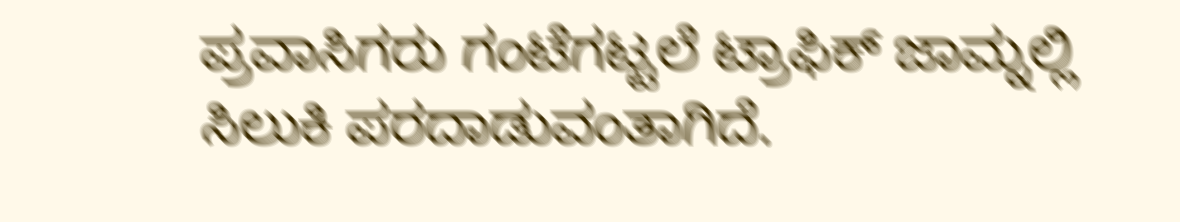ಪ್ರವಾಸಿಗರು ಗಂಟೆಗಟ್ಟಲೆ ಟ್ರಾಫಿಕ್ ಜಾಮ್ನಲ್ಲಿ ಸಿಲುಕಿ ಪರದಾಡುವಂತಾಗಿದೆ.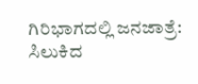ಗಿರಿಭಾಗದಲ್ಲಿ ಜನಜಾತ್ರೆ: ಸಿಲುಕಿದ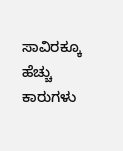ಸಾವಿರಕ್ಕೂ ಹೆಚ್ಚು ಕಾರುಗಳು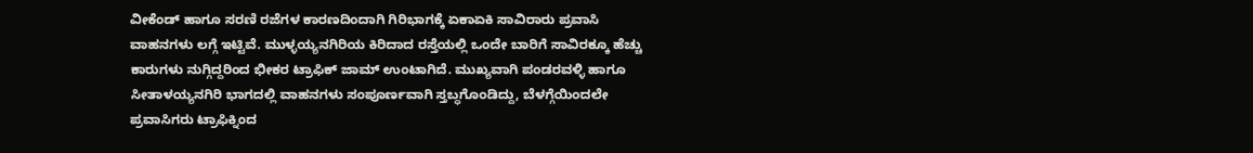ವೀಕೆಂಡ್ ಹಾಗೂ ಸರಣಿ ರಜೆಗಳ ಕಾರಣದಿಂದಾಗಿ ಗಿರಿಭಾಗಕ್ಕೆ ಏಕಾಏಕಿ ಸಾವಿರಾರು ಪ್ರವಾಸಿ ವಾಹನಗಳು ಲಗ್ಗೆ ಇಟ್ಟಿವೆ. ಮುಳ್ಳಯ್ಯನಗಿರಿಯ ಕಿರಿದಾದ ರಸ್ತೆಯಲ್ಲಿ ಒಂದೇ ಬಾರಿಗೆ ಸಾವಿರಕ್ಕೂ ಹೆಚ್ಚು ಕಾರುಗಳು ನುಗ್ಗಿದ್ದರಿಂದ ಭೀಕರ ಟ್ರಾಫಿಕ್ ಜಾಮ್ ಉಂಟಾಗಿದೆ. ಮುಖ್ಯವಾಗಿ ಪಂಡರವಳ್ಳಿ ಹಾಗೂ ಸೀತಾಳಯ್ಯನಗಿರಿ ಭಾಗದಲ್ಲಿ ವಾಹನಗಳು ಸಂಪೂರ್ಣವಾಗಿ ಸ್ತಬ್ಧಗೊಂಡಿದ್ದು, ಬೆಳಗ್ಗೆಯಿಂದಲೇ ಪ್ರವಾಸಿಗರು ಟ್ರಾಫಿಕ್ನಿಂದ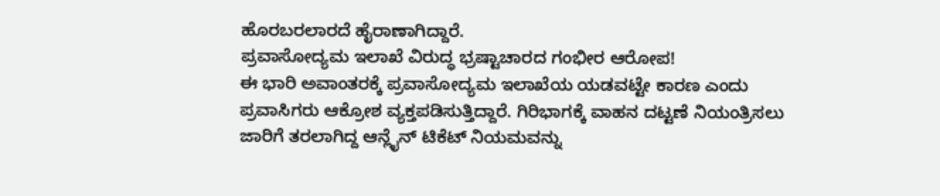ಹೊರಬರಲಾರದೆ ಹೈರಾಣಾಗಿದ್ದಾರೆ.
ಪ್ರವಾಸೋದ್ಯಮ ಇಲಾಖೆ ವಿರುದ್ಧ ಭ್ರಷ್ಟಾಚಾರದ ಗಂಭೀರ ಆರೋಪ!
ಈ ಭಾರಿ ಅವಾಂತರಕ್ಕೆ ಪ್ರವಾಸೋದ್ಯಮ ಇಲಾಖೆಯ ಯಡವಟ್ಟೇ ಕಾರಣ ಎಂದು ಪ್ರವಾಸಿಗರು ಆಕ್ರೋಶ ವ್ಯಕ್ತಪಡಿಸುತ್ತಿದ್ದಾರೆ. ಗಿರಿಭಾಗಕ್ಕೆ ವಾಹನ ದಟ್ಟಣೆ ನಿಯಂತ್ರಿಸಲು ಜಾರಿಗೆ ತರಲಾಗಿದ್ದ ಆನ್ಲೈನ್ ಟಿಕೆಟ್ ನಿಯಮವನ್ನು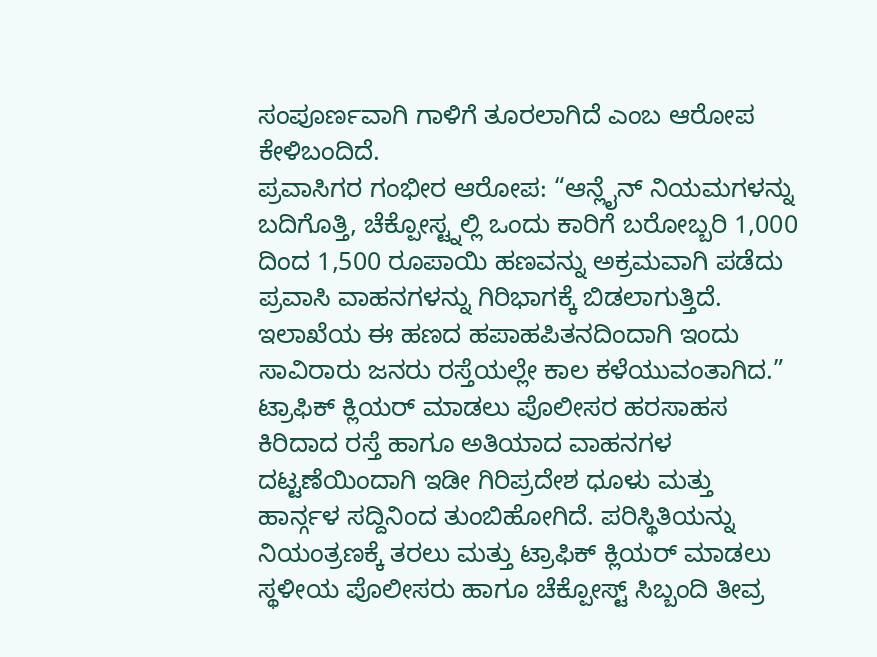ಸಂಪೂರ್ಣವಾಗಿ ಗಾಳಿಗೆ ತೂರಲಾಗಿದೆ ಎಂಬ ಆರೋಪ ಕೇಳಿಬಂದಿದೆ.
ಪ್ರವಾಸಿಗರ ಗಂಭೀರ ಆರೋಪ: “ಆನ್ಲೈನ್ ನಿಯಮಗಳನ್ನು ಬದಿಗೊತ್ತಿ, ಚೆಕ್ಪೋಸ್ಟ್ನಲ್ಲಿ ಒಂದು ಕಾರಿಗೆ ಬರೋಬ್ಬರಿ 1,000 ದಿಂದ 1,500 ರೂಪಾಯಿ ಹಣವನ್ನು ಅಕ್ರಮವಾಗಿ ಪಡೆದು ಪ್ರವಾಸಿ ವಾಹನಗಳನ್ನು ಗಿರಿಭಾಗಕ್ಕೆ ಬಿಡಲಾಗುತ್ತಿದೆ. ಇಲಾಖೆಯ ಈ ಹಣದ ಹಪಾಹಪಿತನದಿಂದಾಗಿ ಇಂದು ಸಾವಿರಾರು ಜನರು ರಸ್ತೆಯಲ್ಲೇ ಕಾಲ ಕಳೆಯುವಂತಾಗಿದ.”
ಟ್ರಾಫಿಕ್ ಕ್ಲಿಯರ್ ಮಾಡಲು ಪೊಲೀಸರ ಹರಸಾಹಸ
ಕಿರಿದಾದ ರಸ್ತೆ ಹಾಗೂ ಅತಿಯಾದ ವಾಹನಗಳ ದಟ್ಟಣೆಯಿಂದಾಗಿ ಇಡೀ ಗಿರಿಪ್ರದೇಶ ಧೂಳು ಮತ್ತು ಹಾರ್ನ್ಗಳ ಸದ್ದಿನಿಂದ ತುಂಬಿಹೋಗಿದೆ. ಪರಿಸ್ಥಿತಿಯನ್ನು ನಿಯಂತ್ರಣಕ್ಕೆ ತರಲು ಮತ್ತು ಟ್ರಾಫಿಕ್ ಕ್ಲಿಯರ್ ಮಾಡಲು ಸ್ಥಳೀಯ ಪೊಲೀಸರು ಹಾಗೂ ಚೆಕ್ಪೋಸ್ಟ್ ಸಿಬ್ಬಂದಿ ತೀವ್ರ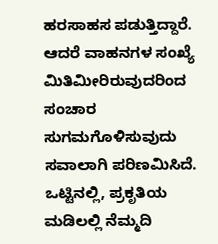ಹರಸಾಹಸ ಪಡುತ್ತಿದ್ದಾರೆ. ಆದರೆ ವಾಹನಗಳ ಸಂಖ್ಯೆ ಮಿತಿಮೀರಿರುವುದರಿಂದ ಸಂಚಾರ ಸುಗಮಗೊಳಿಸುವುದು ಸವಾಲಾಗಿ ಪರಿಣಮಿಸಿದೆ.
ಒಟ್ಟಿನಲ್ಲಿ, ಪ್ರಕೃತಿಯ ಮಡಿಲಲ್ಲಿ ನೆಮ್ಮದಿ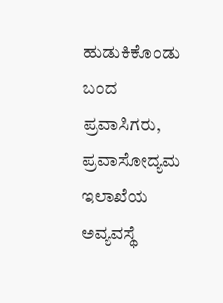ಹುಡುಕಿಕೊಂಡು ಬಂದ ಪ್ರವಾಸಿಗರು, ಪ್ರವಾಸೋದ್ಯಮ ಇಲಾಖೆಯ ಅವ್ಯವಸ್ಥೆ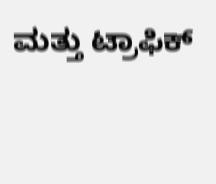ಮತ್ತು ಟ್ರಾಫಿಕ್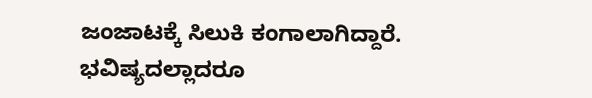ಜಂಜಾಟಕ್ಕೆ ಸಿಲುಕಿ ಕಂಗಾಲಾಗಿದ್ದಾರೆ. ಭವಿಷ್ಯದಲ್ಲಾದರೂ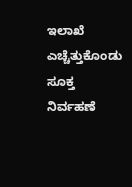ಇಲಾಖೆ ಎಚ್ಚೆತ್ತುಕೊಂಡು ಸೂಕ್ತ ನಿರ್ವಹಣೆ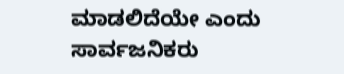ಮಾಡಲಿದೆಯೇ ಎಂದು ಸಾರ್ವಜನಿಕರು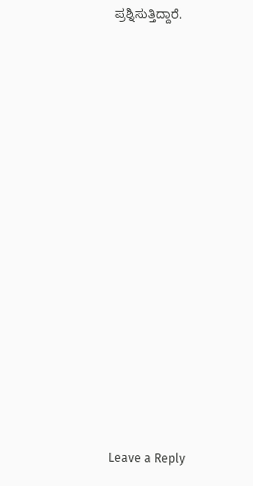ಪ್ರಶ್ನಿಸುತ್ತಿದ್ದಾರೆ.















Leave a Reply